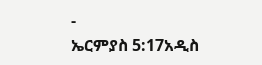-
ኤርምያስ 5:17አዲስ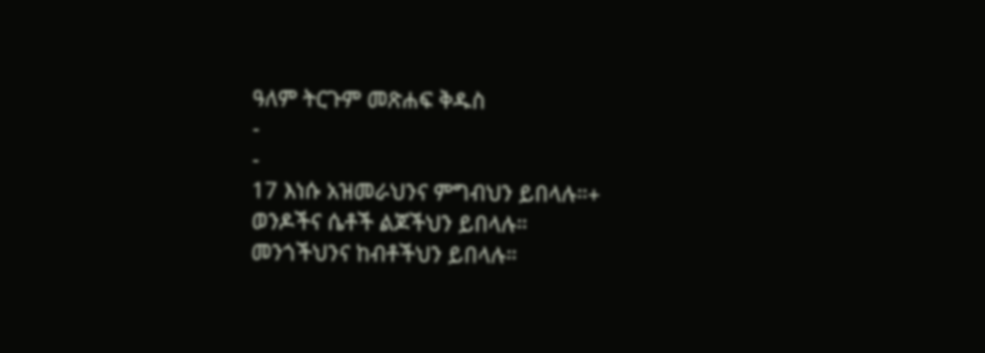ዓለም ትርጉም መጽሐፍ ቅዱስ
-
-
17 እነሱ አዝመራህንና ምግብህን ይበላሉ።+
ወንዶችና ሴቶች ልጆችህን ይበላሉ።
መንጎችህንና ከብቶችህን ይበላሉ።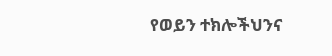የወይን ተክሎችህንና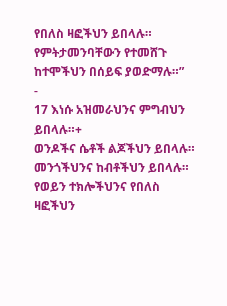የበለስ ዛፎችህን ይበላሉ።
የምትታመንባቸውን የተመሸጉ ከተሞችህን በሰይፍ ያወድማሉ።”
-
17 እነሱ አዝመራህንና ምግብህን ይበላሉ።+
ወንዶችና ሴቶች ልጆችህን ይበላሉ።
መንጎችህንና ከብቶችህን ይበላሉ።
የወይን ተክሎችህንና የበለስ ዛፎችህን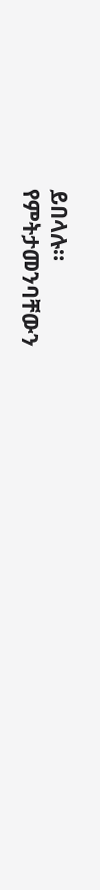ይበላሉ።
የምትታመንባቸውን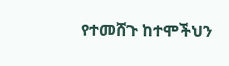የተመሸጉ ከተሞችህን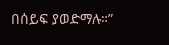በሰይፍ ያወድማሉ።”